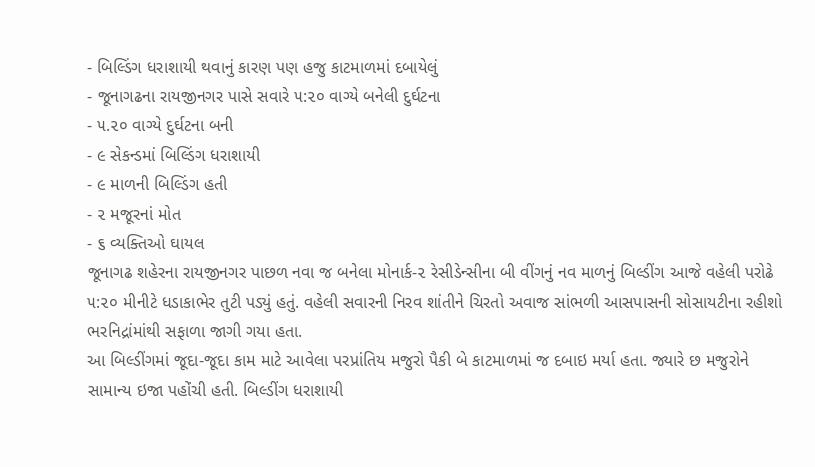- બિલ્ડિંગ ધરાશાયી થવાનું કારણ પણ હજુ કાટમાળમાં દબાયેલું
- જૂનાગઢના રાયજીનગર પાસે સવારે ૫:૨૦ વાગ્યે બનેલી દુર્ઘટના
- ૫.૨૦ વાગ્યે દુર્ઘટના બની
- ૯ સેકન્ડમાં બિલ્ડિંગ ધરાશાયી
- ૯ માળની બિલ્ડિંગ હતી
- ૨ મજૂરનાં મોત
- ૬ વ્યક્તિઓ ઘાયલ
જૂનાગઢ શહેરના રાયજીનગર પાછળ નવા જ બનેલા મોનાર્ક-૨ રેસીડેન્સીના બી વીંગનું નવ માળનું બિલ્ડીંગ આજે વહેલી પરોઢે ૫:૨૦ મીનીટે ધડાકાભેર તુટી પડ્યું હતું. વહેલી સવારની નિરવ શાંતીને ચિરતો અવાજ સાંભળી આસપાસની સોસાયટીના રહીશો ભરનિદ્રાંમાંથી સફાળા જાગી ગયા હતા.
આ બિલ્ડીંગમાં જૂદા-જૂદા કામ માટે આવેલા પરપ્રાંતિય મજુરો પૈકી બે કાટમાળમાં જ દબાઇ મર્યા હતા. જ્યારે છ મજુરોને સામાન્ય ઇજા પહોંચી હતી. બિલ્ડીંગ ધરાશાયી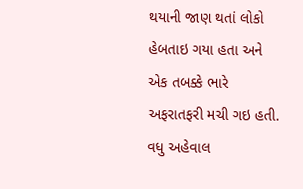થયાની જાણ થતાં લોકો હેબતાઇ ગયા હતા અને એક તબક્કે ભારે અફરાતફરી મચી ગઇ હતી.
વધુ અહેવાલ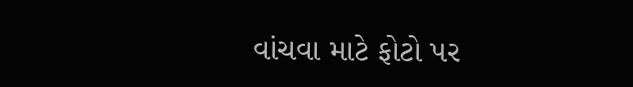વાંચવા માટે ફોટો પર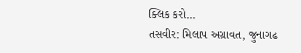ક્લિક કરો...
તસવીર: મિલાપ અગ્રાવત, જુનાગઢ